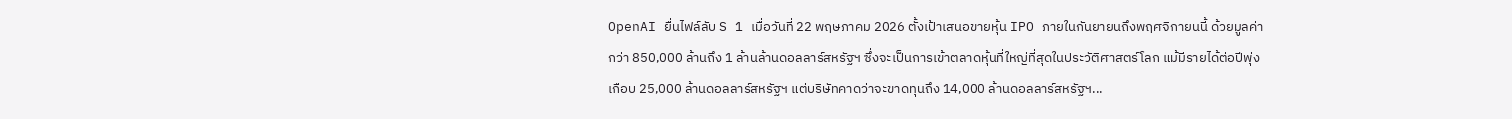OpenAI ยื่นไฟล์ลับ S 1 เมื่อวันที่ 22 พฤษภาคม 2026 ตั้งเป้าเสนอขายหุ้น IPO ภายในกันยายนถึงพฤศจิกายนนี้ ด้วยมูลค่ากว่า 850,000 ล้านถึง 1 ล้านล้านดอลลาร์สหรัฐฯ ซึ่งจะเป็นการเข้าตลาดหุ้นที่ใหญ่ที่สุดในประวัติศาสตร์โลก แม้มีรายได้ต่อปีพุ่งเกือบ 25,000 ล้านดอลลาร์สหรัฐฯ แต่บริษัทคาดว่าจะขาดทุนถึง 14,000 ล้านดอลลาร์สหรัฐฯ...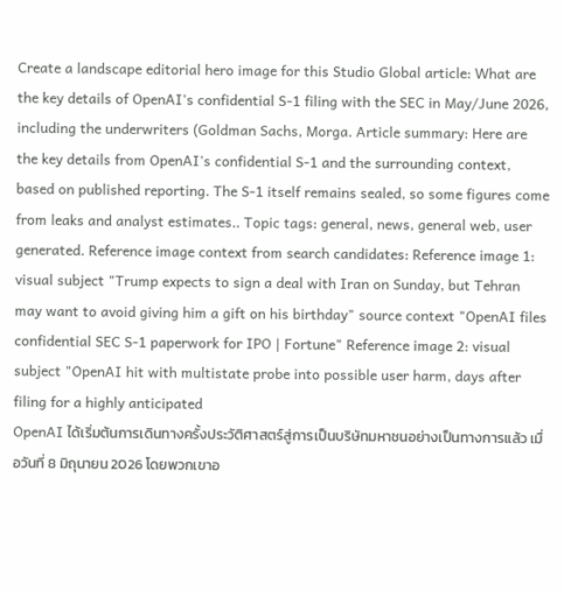Create a landscape editorial hero image for this Studio Global article: What are the key details of OpenAI's confidential S-1 filing with the SEC in May/June 2026, including the underwriters (Goldman Sachs, Morga. Article summary: Here are the key details from OpenAI's confidential S-1 and the surrounding context, based on published reporting. The S-1 itself remains sealed, so some figures come from leaks and analyst estimates.. Topic tags: general, news, general web, user generated. Reference image context from search candidates: Reference image 1: visual subject "Trump expects to sign a deal with Iran on Sunday, but Tehran may want to avoid giving him a gift on his birthday" source context "OpenAI files confidential SEC S-1 paperwork for IPO | Fortune" Reference image 2: visual subject "OpenAI hit with multistate probe into possible user harm, days after filing for a highly anticipated
OpenAI ได้เริ่มต้นการเดินทางครั้งประวัติศาสตร์สู่การเป็นบริษัทมหาชนอย่างเป็นทางการแล้ว เมื่อวันที่ 8 มิถุนายน 2026 โดยพวกเขาอ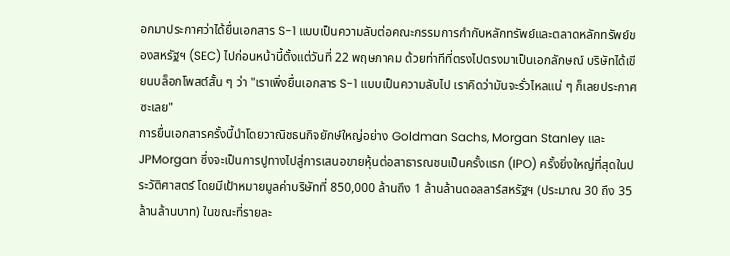อกมาประกาศว่าได้ยื่นเอกสาร S-1 แบบเป็นความลับต่อคณะกรรมการกำกับหลักทรัพย์และตลาดหลักทรัพย์ของสหรัฐฯ (SEC) ไปก่อนหน้านี้ตั้งแต่วันที่ 22 พฤษภาคม ด้วยท่าทีที่ตรงไปตรงมาเป็นเอกลักษณ์ บริษัทได้เขียนบล็อกโพสต์สั้น ๆ ว่า "เราเพิ่งยื่นเอกสาร S-1 แบบเป็นความลับไป เราคิดว่ามันจะรั่วไหลแน่ ๆ ก็เลยประกาศซะเลย"
การยื่นเอกสารครั้งนี้นำโดยวาณิชธนกิจยักษ์ใหญ่อย่าง Goldman Sachs, Morgan Stanley และ JPMorgan ซึ่งจะเป็นการปูทางไปสู่การเสนอขายหุ้นต่อสาธารณชนเป็นครั้งแรก (IPO) ครั้งยิ่งใหญ่ที่สุดในประวัติศาสตร์ โดยมีเป้าหมายมูลค่าบริษัทที่ 850,000 ล้านถึง 1 ล้านล้านดอลลาร์สหรัฐฯ (ประมาณ 30 ถึง 35 ล้านล้านบาท) ในขณะที่รายละ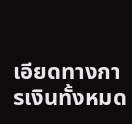เอียดทางการเงินทั้งหมด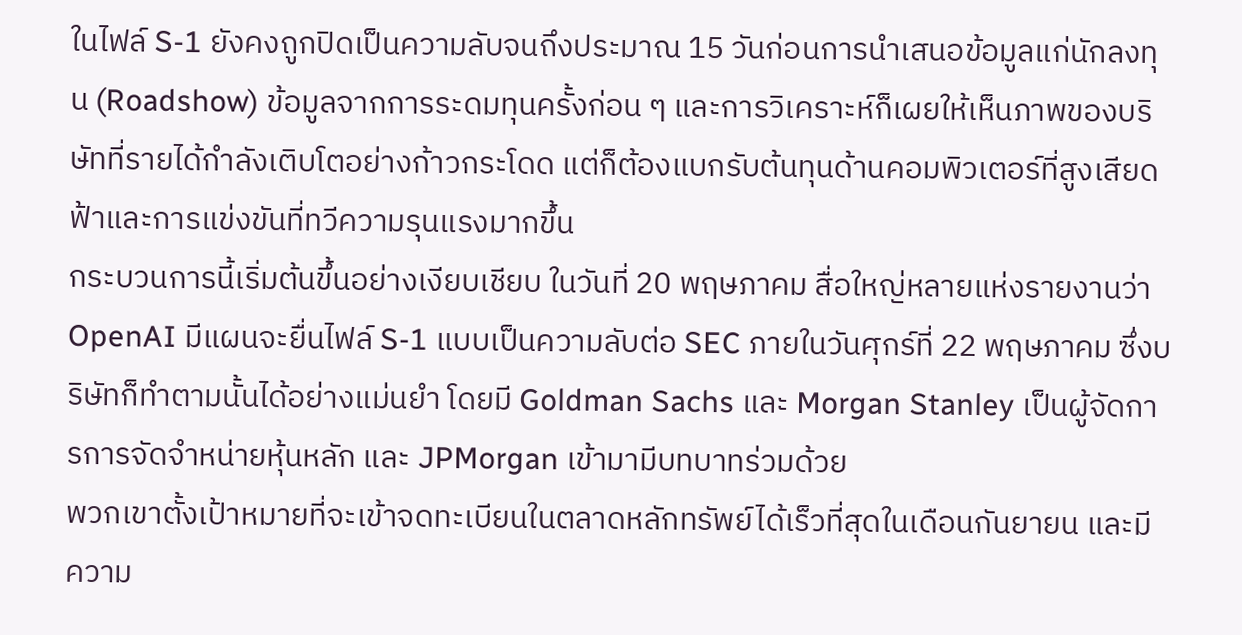ในไฟล์ S-1 ยังคงถูกปิดเป็นความลับจนถึงประมาณ 15 วันก่อนการนำเสนอข้อมูลแก่นักลงทุน (Roadshow) ข้อมูลจากการระดมทุนครั้งก่อน ๆ และการวิเคราะห์ก็เผยให้เห็นภาพของบริษัทที่รายได้กำลังเติบโตอย่างก้าวกระโดด แต่ก็ต้องแบกรับต้นทุนด้านคอมพิวเตอร์ที่สูงเสียดฟ้าและการแข่งขันที่ทวีความรุนแรงมากขึ้น
กระบวนการนี้เริ่มต้นขึ้นอย่างเงียบเชียบ ในวันที่ 20 พฤษภาคม สื่อใหญ่หลายแห่งรายงานว่า OpenAI มีแผนจะยื่นไฟล์ S-1 แบบเป็นความลับต่อ SEC ภายในวันศุกร์ที่ 22 พฤษภาคม ซึ่งบริษัทก็ทำตามนั้นได้อย่างแม่นยำ โดยมี Goldman Sachs และ Morgan Stanley เป็นผู้จัดการการจัดจำหน่ายหุ้นหลัก และ JPMorgan เข้ามามีบทบาทร่วมด้วย
พวกเขาตั้งเป้าหมายที่จะเข้าจดทะเบียนในตลาดหลักทรัพย์ได้เร็วที่สุดในเดือนกันยายน และมีความ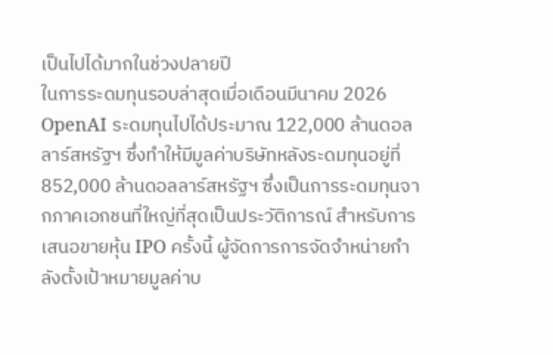เป็นไปได้มากในช่วงปลายปี
ในการระดมทุนรอบล่าสุดเมื่อเดือนมีนาคม 2026 OpenAI ระดมทุนไปได้ประมาณ 122,000 ล้านดอลลาร์สหรัฐฯ ซึ่งทำให้มีมูลค่าบริษัทหลังระดมทุนอยู่ที่ 852,000 ล้านดอลลาร์สหรัฐฯ ซึ่งเป็นการระดมทุนจากภาคเอกชนที่ใหญ่ที่สุดเป็นประวัติการณ์ สำหรับการเสนอขายหุ้น IPO ครั้งนี้ ผู้จัดการการจัดจำหน่ายกำลังตั้งเป้าหมายมูลค่าบ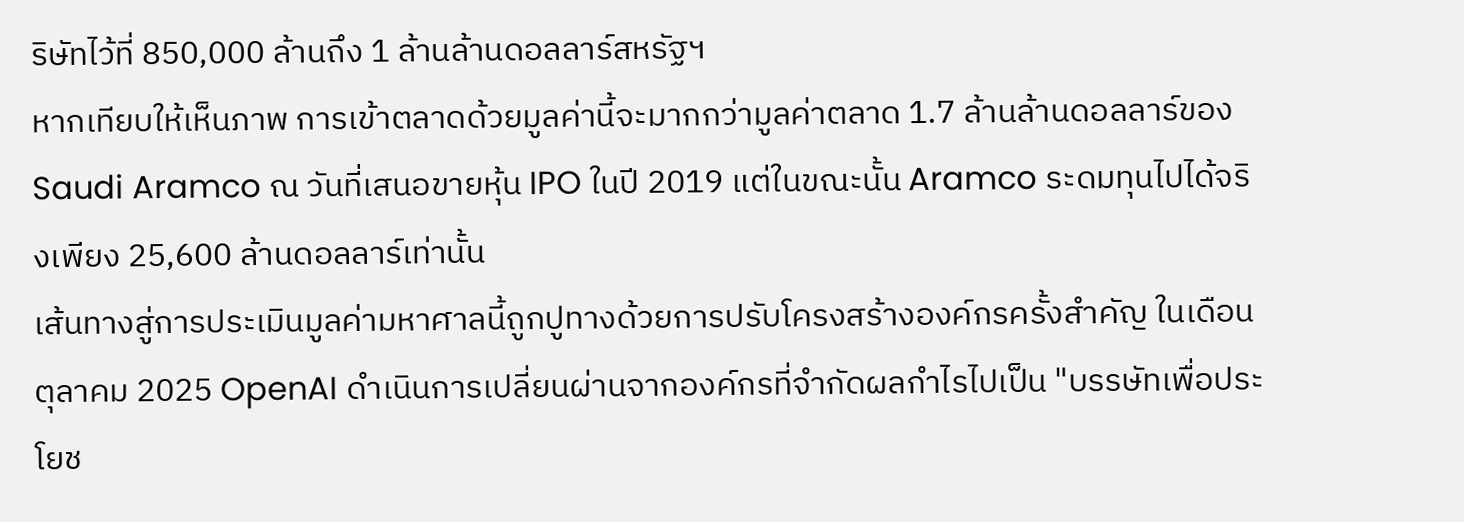ริษัทไว้ที่ 850,000 ล้านถึง 1 ล้านล้านดอลลาร์สหรัฐฯ
หากเทียบให้เห็นภาพ การเข้าตลาดด้วยมูลค่านี้จะมากกว่ามูลค่าตลาด 1.7 ล้านล้านดอลลาร์ของ Saudi Aramco ณ วันที่เสนอขายหุ้น IPO ในปี 2019 แต่ในขณะนั้น Aramco ระดมทุนไปได้จริงเพียง 25,600 ล้านดอลลาร์เท่านั้น
เส้นทางสู่การประเมินมูลค่ามหาศาลนี้ถูกปูทางด้วยการปรับโครงสร้างองค์กรครั้งสำคัญ ในเดือนตุลาคม 2025 OpenAI ดำเนินการเปลี่ยนผ่านจากองค์กรที่จำกัดผลกำไรไปเป็น "บรรษัทเพื่อประโยช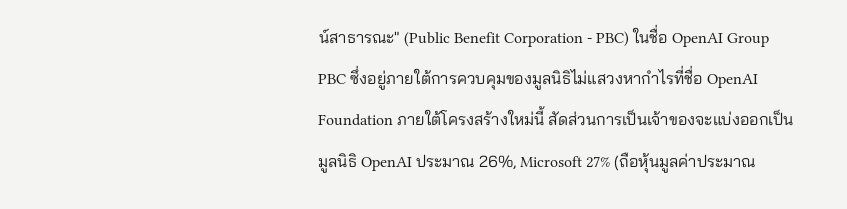น์สาธารณะ" (Public Benefit Corporation - PBC) ในชื่อ OpenAI Group PBC ซึ่งอยู่ภายใต้การควบคุมของมูลนิธิไม่แสวงหากำไรที่ชื่อ OpenAI Foundation ภายใต้โครงสร้างใหม่นี้ สัดส่วนการเป็นเจ้าของจะแบ่งออกเป็น มูลนิธิ OpenAI ประมาณ 26%, Microsoft 27% (ถือหุ้นมูลค่าประมาณ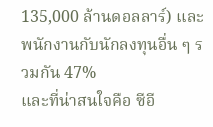135,000 ล้านดอลลาร์) และพนักงานกับนักลงทุนอื่น ๆ รวมกัน 47%
และที่น่าสนใจคือ ซีอี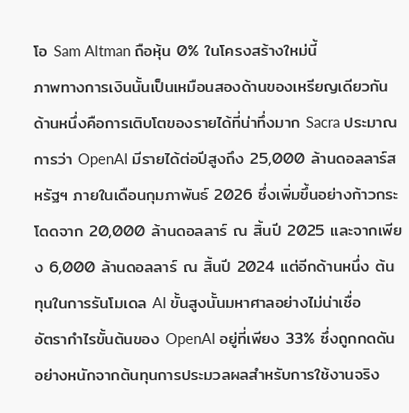โอ Sam Altman ถือหุ้น 0% ในโครงสร้างใหม่นี้
ภาพทางการเงินนั้นเป็นเหมือนสองด้านของเหรียญเดียวกัน ด้านหนึ่งคือการเติบโตของรายได้ที่น่าทึ่งมาก Sacra ประมาณการว่า OpenAI มีรายได้ต่อปีสูงถึง 25,000 ล้านดอลลาร์สหรัฐฯ ภายในเดือนกุมภาพันธ์ 2026 ซึ่งเพิ่มขึ้นอย่างก้าวกระโดดจาก 20,000 ล้านดอลลาร์ ณ สิ้นปี 2025 และจากเพียง 6,000 ล้านดอลลาร์ ณ สิ้นปี 2024 แต่อีกด้านหนึ่ง ต้นทุนในการรันโมเดล AI ขั้นสูงนั้นมหาศาลอย่างไม่น่าเชื่อ
อัตรากำไรขั้นต้นของ OpenAI อยู่ที่เพียง 33% ซึ่งถูกกดดันอย่างหนักจากต้นทุนการประมวลผลสำหรับการใช้งานจริง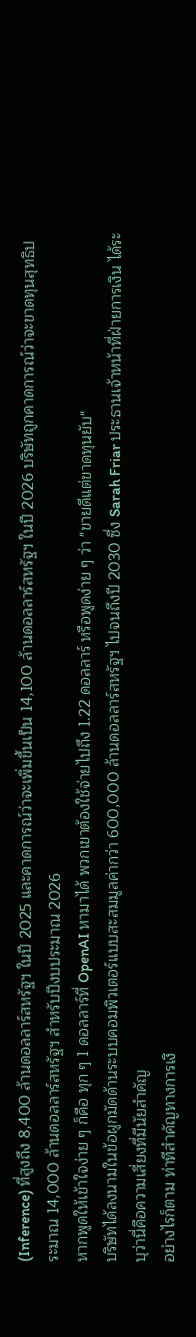(Inference) ที่สูงถึง 8,400 ล้านดอลลาร์สหรัฐฯ ในปี 2025 และคาดการณ์ว่าจะเพิ่มขึ้นเป็น 14,100 ล้านดอลลาร์สหรัฐฯ ในปี 2026 บริษัทถูกคาดการณ์ว่าจะขาดทุนสุทธิประมาณ 14,000 ล้านดอลลาร์สหรัฐฯ สำหรับปีงบประมาณ 2026
หากพูดให้เข้าใจง่าย ๆ ก็คือ ทุก ๆ 1 ดอลลาร์ที่ OpenAI หามาได้ พวกเขาต้องใช้จ่ายไปถึง 1.22 ดอลลาร์ หรือพูดง่าย ๆ ว่า "ขายดีแต่ขาดทุนยับ"
บริษัทได้ลงนามในข้อผูกมัดด้านระบบคอมพิวเตอร์แบบสะสมมูลค่ากว่า 600,000 ล้านดอลลาร์สหรัฐฯ ไปจนถึงปี 2030 ซึ่ง Sarah Friar ประธานเจ้าหน้าที่ฝ่ายการเงิน ได้ระบุว่านี่คือความเสี่ยงที่มีนัยสำคัญ
อย่างไรก็ตาม ท่าทีสำคัญทางการเงิ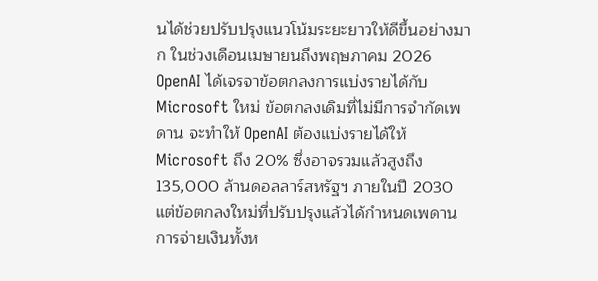นได้ช่วยปรับปรุงแนวโน้มระยะยาวให้ดีขึ้นอย่างมาก ในช่วงเดือนเมษายนถึงพฤษภาคม 2026 OpenAI ได้เจรจาข้อตกลงการแบ่งรายได้กับ Microsoft ใหม่ ข้อตกลงเดิมที่ไม่มีการจำกัดเพดาน จะทำให้ OpenAI ต้องแบ่งรายได้ให้ Microsoft ถึง 20% ซึ่งอาจรวมแล้วสูงถึง 135,000 ล้านดอลลาร์สหรัฐฯ ภายในปี 2030 แต่ข้อตกลงใหม่ที่ปรับปรุงแล้วได้กำหนดเพดานการจ่ายเงินทั้งห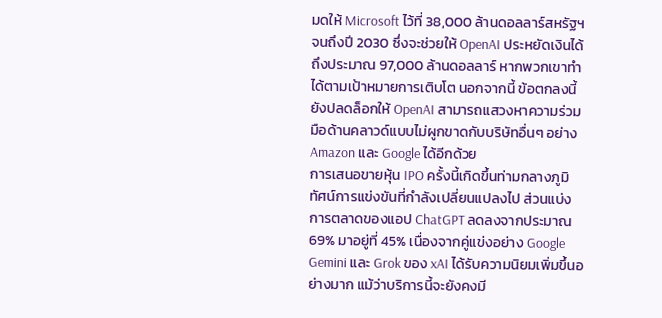มดให้ Microsoft ไว้ที่ 38,000 ล้านดอลลาร์สหรัฐฯ จนถึงปี 2030 ซึ่งจะช่วยให้ OpenAI ประหยัดเงินได้ถึงประมาณ 97,000 ล้านดอลลาร์ หากพวกเขาทำได้ตามเป้าหมายการเติบโต นอกจากนี้ ข้อตกลงนี้ยังปลดล็อกให้ OpenAI สามารถแสวงหาความร่วมมือด้านคลาวด์แบบไม่ผูกขาดกับบริษัทอื่นๆ อย่าง Amazon และ Google ได้อีกด้วย
การเสนอขายหุ้น IPO ครั้งนี้เกิดขึ้นท่ามกลางภูมิทัศน์การแข่งขันที่กำลังเปลี่ยนแปลงไป ส่วนแบ่งการตลาดของแอป ChatGPT ลดลงจากประมาณ 69% มาอยู่ที่ 45% เนื่องจากคู่แข่งอย่าง Google Gemini และ Grok ของ xAI ได้รับความนิยมเพิ่มขึ้นอย่างมาก แม้ว่าบริการนี้จะยังคงมี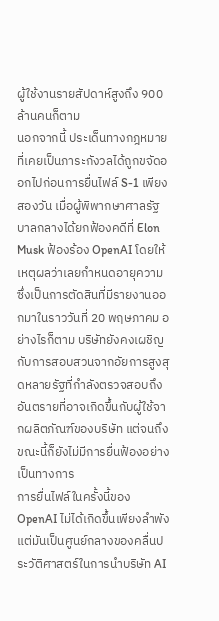ผู้ใช้งานรายสัปดาห์สูงถึง 900 ล้านคนก็ตาม
นอกจากนี้ ประเด็นทางกฎหมายที่เคยเป็นภาระกังวลได้ถูกขจัดออกไปก่อนการยื่นไฟล์ S-1 เพียงสองวัน เมื่อผู้พิพากษาศาลรัฐบาลกลางได้ยกฟ้องคดีที่ Elon Musk ฟ้องร้อง OpenAI โดยให้เหตุผลว่าเลยกำหนดอายุความ ซึ่งเป็นการตัดสินที่มีรายงานออกมาในราววันที่ 20 พฤษภาคม อย่างไรก็ตาม บริษัทยังคงเผชิญกับการสอบสวนจากอัยการสูงสุดหลายรัฐที่กำลังตรวจสอบถึงอันตรายที่อาจเกิดขึ้นกับผู้ใช้จากผลิตภัณฑ์ของบริษัท แต่จนถึงขณะนี้ก็ยังไม่มีการยื่นฟ้องอย่างเป็นทางการ
การยื่นไฟล์ในครั้งนี้ของ OpenAI ไม่ได้เกิดขึ้นเพียงลำพัง แต่มันเป็นศูนย์กลางของคลื่นประวัติศาสตร์ในการนำบริษัท AI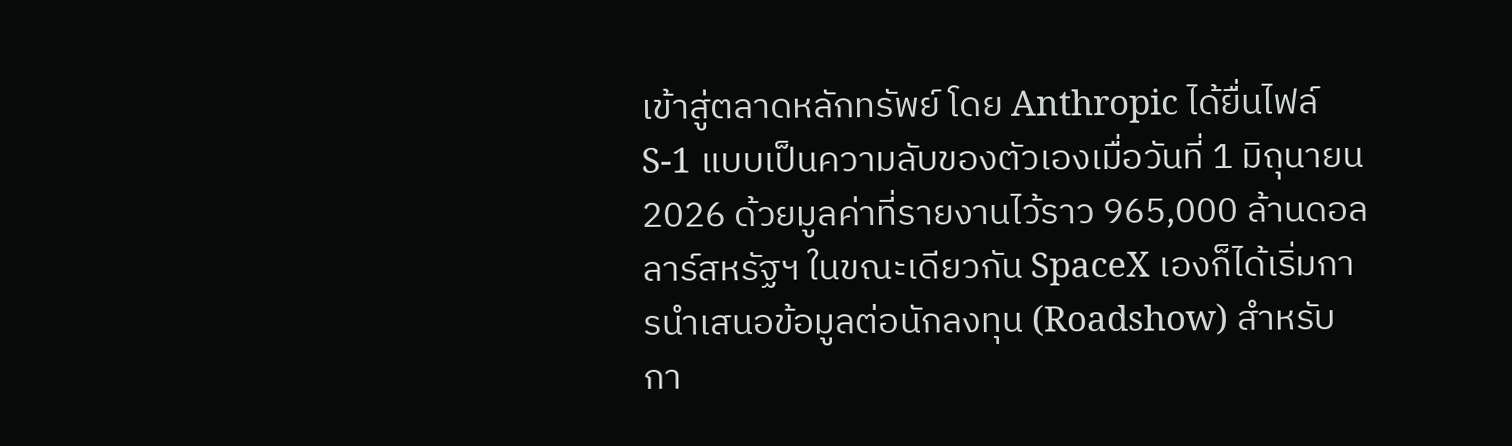เข้าสู่ตลาดหลักทรัพย์ โดย Anthropic ได้ยื่นไฟล์ S-1 แบบเป็นความลับของตัวเองเมื่อวันที่ 1 มิถุนายน 2026 ด้วยมูลค่าที่รายงานไว้ราว 965,000 ล้านดอลลาร์สหรัฐฯ ในขณะเดียวกัน SpaceX เองก็ได้เริ่มการนำเสนอข้อมูลต่อนักลงทุน (Roadshow) สำหรับกา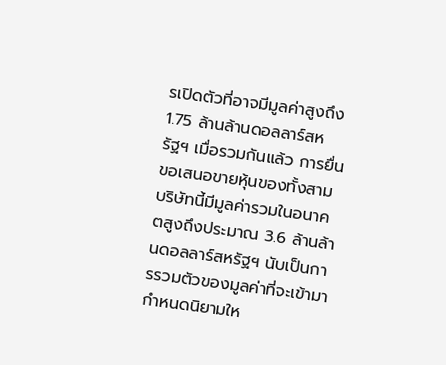รเปิดตัวที่อาจมีมูลค่าสูงถึง 1.75 ล้านล้านดอลลาร์สหรัฐฯ เมื่อรวมกันแล้ว การยื่นขอเสนอขายหุ้นของทั้งสามบริษัทนี้มีมูลค่ารวมในอนาคตสูงถึงประมาณ 3.6 ล้านล้านดอลลาร์สหรัฐฯ นับเป็นการรวมตัวของมูลค่าที่จะเข้ามากำหนดนิยามให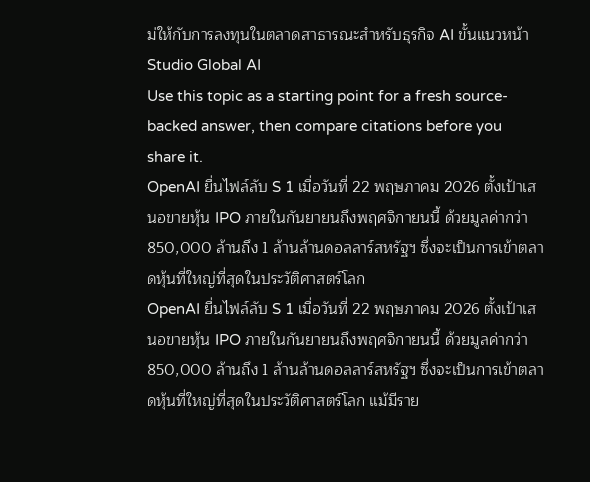ม่ให้กับการลงทุนในตลาดสาธารณะสำหรับธุรกิจ AI ขั้นแนวหน้า
Studio Global AI
Use this topic as a starting point for a fresh source-backed answer, then compare citations before you share it.
OpenAI ยื่นไฟล์ลับ S 1 เมื่อวันที่ 22 พฤษภาคม 2026 ตั้งเป้าเสนอขายหุ้น IPO ภายในกันยายนถึงพฤศจิกายนนี้ ด้วยมูลค่ากว่า 850,000 ล้านถึง 1 ล้านล้านดอลลาร์สหรัฐฯ ซึ่งจะเป็นการเข้าตลาดหุ้นที่ใหญ่ที่สุดในประวัติศาสตร์โลก
OpenAI ยื่นไฟล์ลับ S 1 เมื่อวันที่ 22 พฤษภาคม 2026 ตั้งเป้าเสนอขายหุ้น IPO ภายในกันยายนถึงพฤศจิกายนนี้ ด้วยมูลค่ากว่า 850,000 ล้านถึง 1 ล้านล้านดอลลาร์สหรัฐฯ ซึ่งจะเป็นการเข้าตลาดหุ้นที่ใหญ่ที่สุดในประวัติศาสตร์โลก แม้มีราย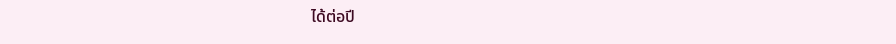ได้ต่อปี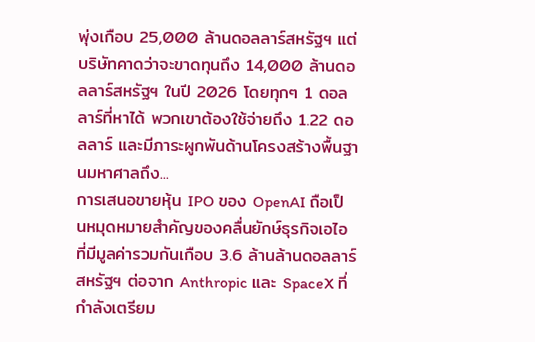พุ่งเกือบ 25,000 ล้านดอลลาร์สหรัฐฯ แต่บริษัทคาดว่าจะขาดทุนถึง 14,000 ล้านดอลลาร์สหรัฐฯ ในปี 2026 โดยทุกๆ 1 ดอลลาร์ที่หาได้ พวกเขาต้องใช้จ่ายถึง 1.22 ดอลลาร์ และมีภาระผูกพันด้านโครงสร้างพื้นฐานมหาศาลถึง...
การเสนอขายหุ้น IPO ของ OpenAI ถือเป็นหมุดหมายสำคัญของคลื่นยักษ์ธุรกิจเอไอ ที่มีมูลค่ารวมกันเกือบ 3.6 ล้านล้านดอลลาร์สหรัฐฯ ต่อจาก Anthropic และ SpaceX ที่กำลังเตรียม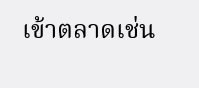เข้าตลาดเช่น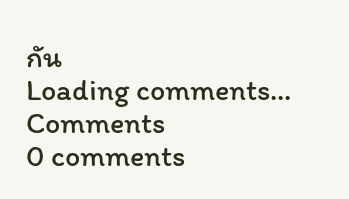กัน
Loading comments...
Comments
0 comments